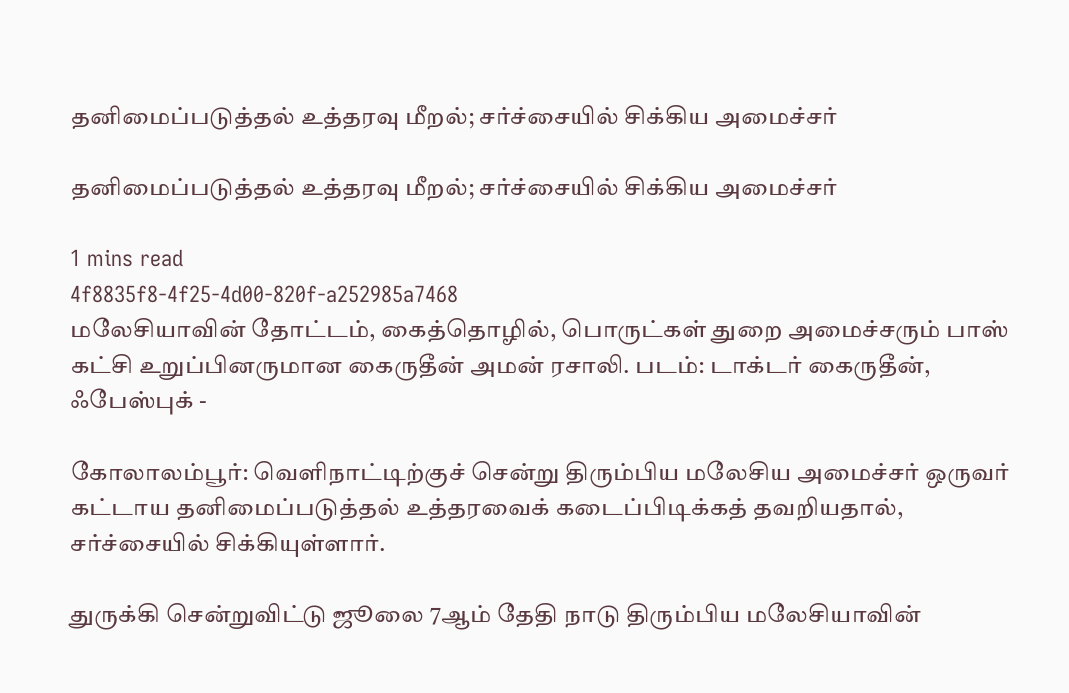தனிமைப்படுத்தல் உத்தரவு மீறல்; சர்ச்சையில் சிக்கிய அமைச்சர்

தனிமைப்படுத்தல் உத்தரவு மீறல்; சர்ச்சையில் சிக்கிய அமைச்சர்

1 mins read
4f8835f8-4f25-4d00-820f-a252985a7468
மலேசியாவின் தோட்டம், கைத்தொழில், பொருட்கள் துறை அமைச்சரும் பாஸ் கட்சி உறுப்பினருமான கைருதீன் அமன் ரசாலி. படம்: டாக்டர் கைருதீன், ஃபேஸ்புக் -

கோலாலம்பூர்: வெளிநாட்டிற்குச் சென்று திரும்பிய மலேசிய அமைச்சர் ஒருவர் கட்டாய தனிமைப்படுத்தல் உத்தரவைக் கடைப்பிடிக்கத் தவறியதால், சர்ச்சையில் சிக்கியுள்ளார்.

துருக்கி சென்றுவிட்டு ஜூலை 7ஆம் தேதி நாடு திரும்பிய மலேசியாவின்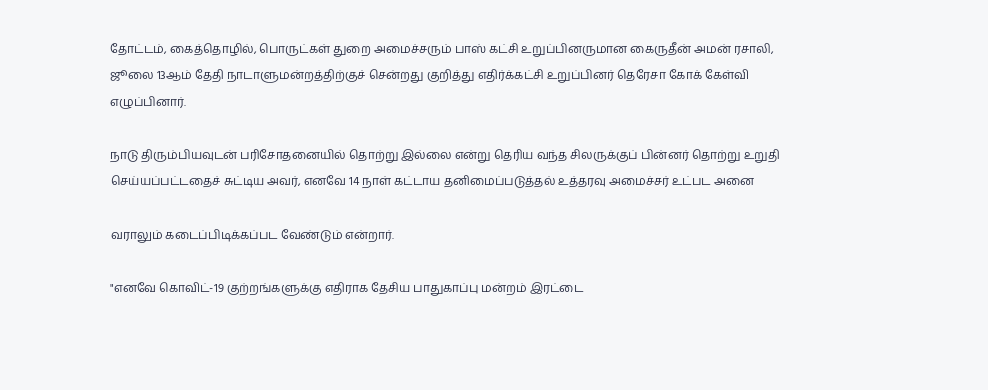தோட்டம், கைத்தொழில், பொருட்கள் துறை அமைச்சரும் பாஸ் கட்சி உறுப்பினருமான கைருதீன் அமன் ரசாலி, ஜூலை 13ஆம் தேதி நாடாளுமன்றத்திற்குச் சென்றது குறித்து எதிர்க்கட்சி உறுப்பினர் தெரேசா கோக் கேள்வி எழுப்பினார்.

நாடு திரும்பியவுடன் பரிசோதனையில் தொற்று இல்லை என்று தெரிய வந்த சிலருக்குப் பின்னர் தொற்று உறுதி செய்யப்பட்டதைச் சுட்டிய அவர், எனவே 14 நாள் கட்டாய தனிமைப்படுத்தல் உத்தரவு அமைச்சர் உட்பட அனை

வராலும் கடைப்பிடிக்கப்பட வேண்டும் என்றார்.

"எனவே கொவிட்-19 குற்றங்களுக்கு எதிராக தேசிய பாதுகாப்பு மன்றம் இரட்டை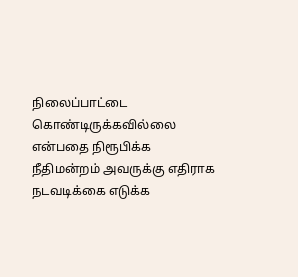நிலைப்பாட்டை கொண்டிருக்கவில்லை என்பதை நிரூபிக்க நீதிமன்றம் அவருக்கு எதிராக நடவடிக்கை எடுக்க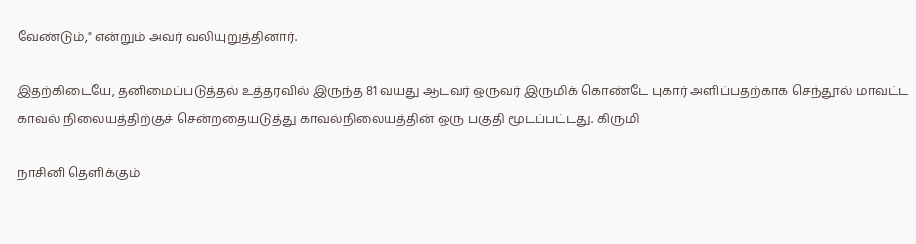வேண்டும்," என்றும் அவர் வலியுறுத்தினார்.

இதற்கிடையே, தனிமைப்படுத்தல் உத்தரவில் இருந்த 81 வயது ஆடவர் ஒருவர் இருமிக் கொண்டே புகார் அளிப்பதற்காக செந்தூல் மாவட்ட காவல் நிலையத்திற்குச் சென்றதையடுத்து காவல்நிலையத்தின் ஒரு பகுதி மூடப்பட்டது. கிருமி

நாசினி தெளிக்கும்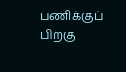பணிக்குப் பிறகு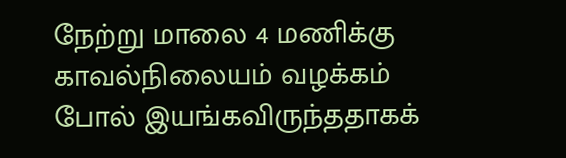நேற்று மாலை 4 மணிக்கு காவல்நிலையம் வழக்கம் போல் இயங்கவிருந்ததாகக்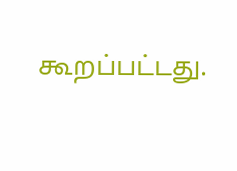கூறப்பட்டது.